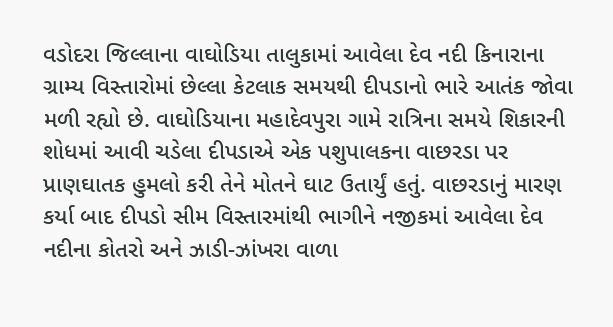વડોદરા જિલ્લાના વાઘોડિયા તાલુકામાં આવેલા દેવ નદી કિનારાના ગ્રામ્ય વિસ્તારોમાં છેલ્લા કેટલાક સમયથી દીપડાનો ભારે આતંક જોવા મળી રહ્યો છે. વાઘોડિયાના મહાદેવપુરા ગામે રાત્રિના સમયે શિકારની શોધમાં આવી ચડેલા દીપડાએ એક પશુપાલકના વાછરડા પર પ્રાણઘાતક હુમલો કરી તેને મોતને ઘાટ ઉતાર્યું હતું. વાછરડાનું મારણ કર્યા બાદ દીપડો સીમ વિસ્તારમાંથી ભાગીને નજીકમાં આવેલા દેવ નદીના કોતરો અને ઝાડી-ઝાંખરા વાળા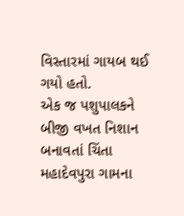વિસ્તારમાં ગાયબ થઈ ગયો હતો.
એક જ પશુપાલકને બીજી વખત નિશાન બનાવતાં ચિંતા
મહાદેવપુરા ગામના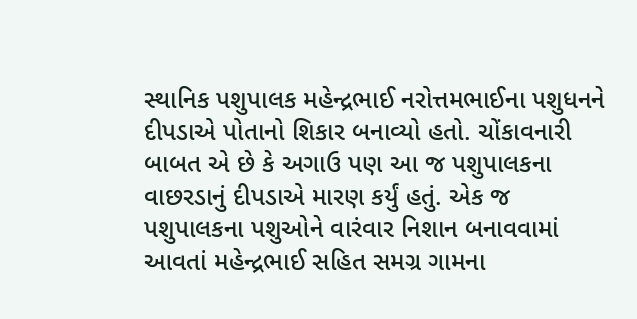સ્થાનિક પશુપાલક મહેન્દ્રભાઈ નરોત્તમભાઈના પશુધનને દીપડાએ પોતાનો શિકાર બનાવ્યો હતો. ચોંકાવનારી બાબત એ છે કે અગાઉ પણ આ જ પશુપાલકના વાછરડાનું દીપડાએ મારણ કર્યું હતું. એક જ પશુપાલકના પશુઓને વારંવાર નિશાન બનાવવામાં આવતાં મહેન્દ્રભાઈ સહિત સમગ્ર ગામના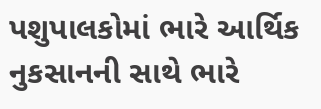પશુપાલકોમાં ભારે આર્થિક નુકસાનની સાથે ભારે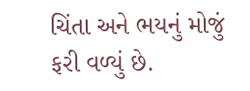ચિંતા અને ભયનું મોજું ફરી વળ્યું છે.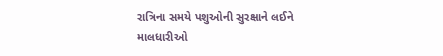રાત્રિના સમયે પશુઓની સુરક્ષાને લઈને માલધારીઓ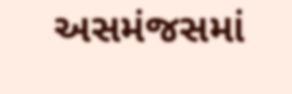અસમંજસમાં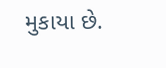મુકાયા છે.